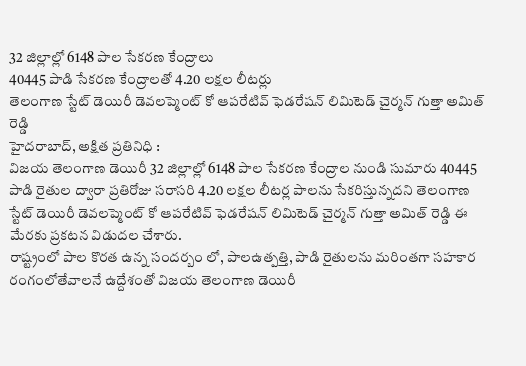32 జిల్లాల్లో 6148 పాల సేకరణ కేంద్రాలు
40445 పాడి సేకరణ కేంద్రాలతో 4.20 లక్షల లీటర్లు
తెలంగాణ స్టేట్ డెయిరీ డెవలప్మెంట్ కో ఆపరేటివ్ ఫెడరేషన్ లిమిటెడ్ చైర్మన్ గుత్తా అమిత్ రెడ్డి
హైదరాబాద్, అక్షిత ప్రతినిధి :
విజయ తెలంగాణ డెయిరీ 32 జిల్లాల్లో 6148 పాల సేకరణ కేంద్రాల నుండి సుమారు 40445 పాడి రైతుల ద్వారా ప్రతిరోజు సరాసరి 4.20 లక్షల లీటర్ల పాలను సేకరిస్తున్నదని తెలంగాణ స్టేట్ డెయిరీ డెవలప్మెంట్ కో ఆపరేటివ్ ఫెడరేషన్ లిమిటెడ్ చైర్మన్ గుత్తా అమిత్ రెడ్డి ఈ మేరకు ప్రకటన విడుదల చేశారు.
రాష్ట్రంలో పాల కొరత ఉన్న సందర్బం లో, పాలఉత్పత్తి, పాడి రైతులను మరింతగా సహకార రంగంలోతేవాలనే ఉద్దేశంతో విజయ తెలంగాణ డెయిరీ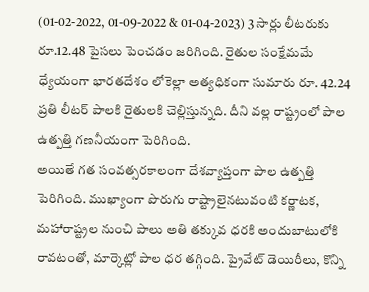(01-02-2022, 01-09-2022 & 01-04-2023) 3 సార్లు లీటరుకు రూ.12.48 పైసలు పెంచడం జరిగింది. రైతుల సంక్షేమమే ధ్యేయంగా భారతదేశం లోకెల్లా అత్యధికంగా సుమారు రూ. 42.24 ప్రతి లీటర్ పాలకి రైతులకి చెల్లిస్తున్నది. దీని వల్ల రాష్ట్రంలో పాల ఉత్పత్తి గణనీయంగా పెరిగింది.
అయితే గత సంవత్సరకాలంగా దేశవ్యాప్తంగా పాల ఉత్పత్తి పెరిగింది. ముఖ్యాంగా పొరుగు రాష్ట్రాలైనటువంటి కర్ణాటక, మహారాష్ట్రల నుంచి పాలు అతి తక్కువ ధరకి అందుబాటులోకి రావటంతో, మార్కెట్లో పాల ధర తగ్గింది. ప్రైవేట్ డెయిరీలు, కొన్ని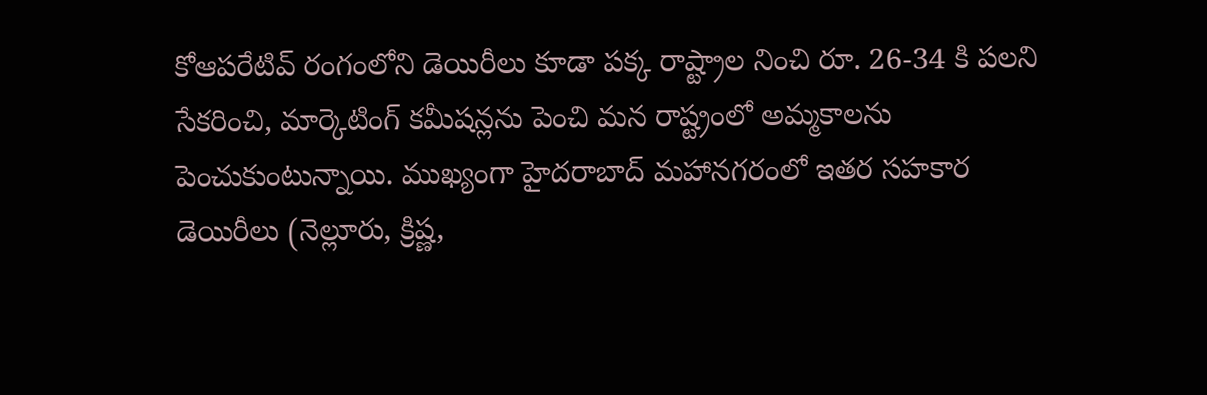కోఆపరేటివ్ రంగంలోని డెయిరీలు కూడా పక్క రాష్ట్రాల నించి రూ. 26-34 కి పలని సేకరించి, మార్కెటింగ్ కమీషన్లను పెంచి మన రాష్ట్రంలో అమ్మకాలను పెంచుకుంటున్నాయి. ముఖ్యంగా హైదరాబాద్ మహానగరంలో ఇతర సహకార డెయిరీలు (నెల్లూరు, క్రిష్ణ,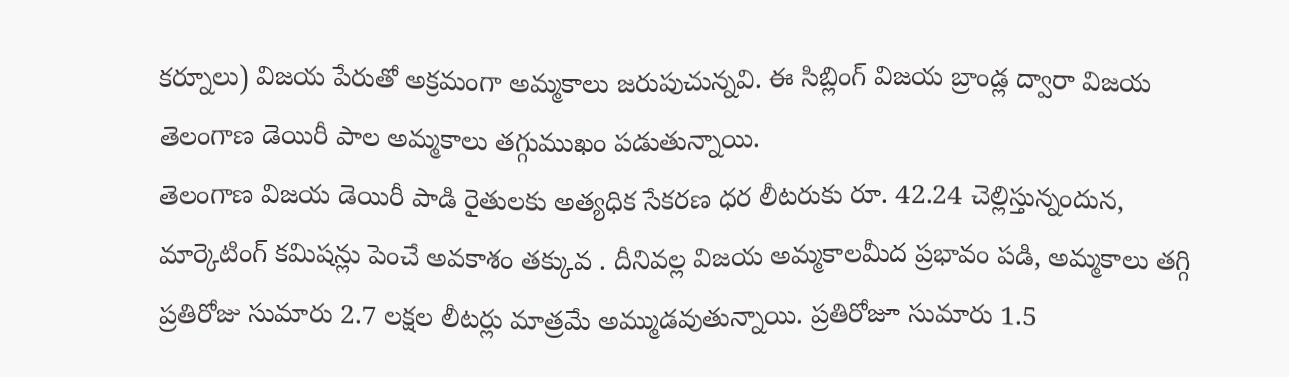కర్నూలు) విజయ పేరుతో అక్రమంగా అమ్మకాలు జరుపుచున్నవి. ఈ సిబ్లింగ్ విజయ బ్రాండ్ల ద్వారా విజయ తెలంగాణ డెయిరీ పాల అమ్మకాలు తగ్గుముఖం పడుతున్నాయి.
తెలంగాణ విజయ డెయిరీ పాడి రైతులకు అత్యధిక సేకరణ ధర లీటరుకు రూ. 42.24 చెల్లిస్తున్నందున, మార్కెటింగ్ కమిషన్లు పెంచే అవకాశం తక్కువ . దీనివల్ల విజయ అమ్మకాలమీద ప్రభావం పడి, అమ్మకాలు తగ్గి ప్రతిరోజు సుమారు 2.7 లక్షల లీటర్లు మాత్రమే అమ్ముడవుతున్నాయి. ప్రతిరోజూ సుమారు 1.5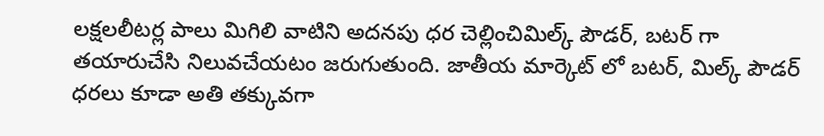లక్షలలీటర్ల పాలు మిగిలి వాటిని అదనపు ధర చెల్లించిమిల్క్ పౌడర్, బటర్ గా తయారుచేసి నిలువచేయటం జరుగుతుంది. జాతీయ మార్కెట్ లో బటర్, మిల్క్ పౌడర్ ధరలు కూడా అతి తక్కువగా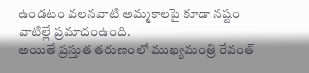ఉండటం వలనవాటి అమ్మకాలపై కూడా నష్టం వాటిల్లే ప్రమాదంఉంది.
అయితే ప్రస్తుత తరుణంలో ముఖ్యమంత్రి రేవంత్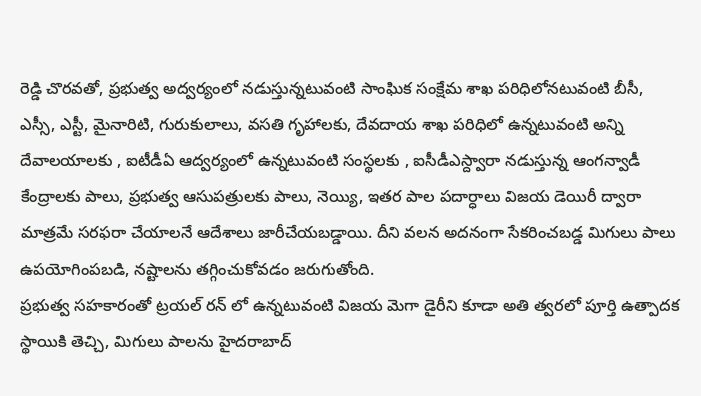రెడ్డి చొరవతో, ప్రభుత్వ అద్వర్యంలో నడుస్తున్నటువంటి సాంఘిక సంక్షేమ శాఖ పరిధిలోనటువంటి బీసీ, ఎస్సీ, ఎస్టీ, మైనారిటి, గురుకులాలు, వసతి గృహాలకు, దేవదాయ శాఖ పరిధిలో ఉన్నటువంటి అన్ని దేవాలయాలకు , ఐటీడీఏ ఆద్వర్యంలో ఉన్నటువంటి సంస్థలకు , ఐసీడీఎస్ద్వారా నడుస్తున్న ఆంగన్వాడీ కేంద్రాలకు పాలు, ప్రభుత్వ ఆసుపత్రులకు పాలు, నెయ్యి, ఇతర పాల పదార్ధాలు విజయ డెయిరీ ద్వారా మాత్రమే సరఫరా చేయాలనే ఆదేశాలు జారీచేయబడ్డాయి. దీని వలన అదనంగా సేకరించబడ్డ మిగులు పాలు ఉపయోగింపబడి, నష్టాలను తగ్గించుకోవడం జరుగుతోంది.
ప్రభుత్వ సహకారంతో ట్రయల్ రన్ లో ఉన్నటువంటి విజయ మెగా డైరీని కూడా అతి త్వరలో పూర్తి ఉత్పాదక స్థాయికి తెచ్చి, మిగులు పాలను హైదరాబాద్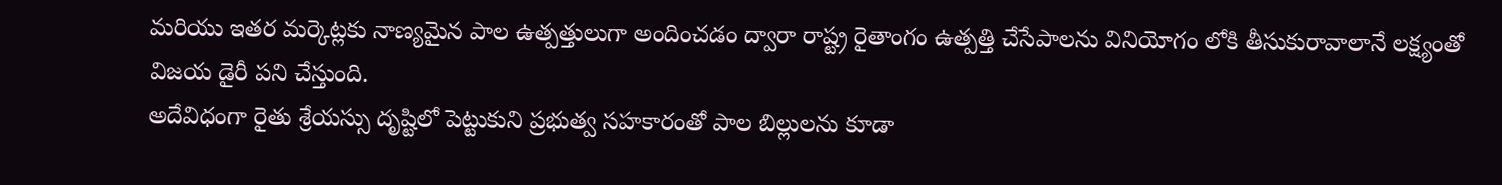మరియు ఇతర మర్కెట్లకు నాణ్యమైన పాల ఉత్పత్తులుగా అందించడం ద్వారా రాష్ట్ర రైతాంగం ఉత్పత్తి చేసేపాలను వినియోగం లోకి తీసుకురావాలానే లక్ష్యంతో విజయ డైరీ పని చేస్తుంది.
అదేవిధంగా రైతు శ్రేయస్సు దృష్టిలో పెట్టుకుని ప్రభుత్వ సహకారంతో పాల బిల్లులను కూడా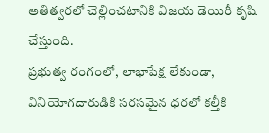అతిత్వరలో చెల్లించటానికి విజయ డెయిరీ కృషి చేస్తుంది.
ప్రభుత్వ రంగంలో, లాభాపేక్ష లేకుండా, వినియోగదారుడికి సరసమైన ధరలో కల్తీకి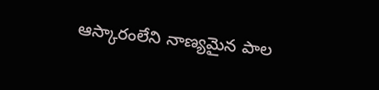ఆస్కారంలేని నాణ్యమైన పాల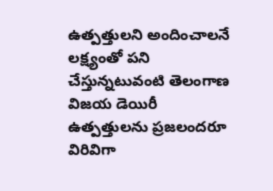ఉత్పత్తులని అందించాలనే లక్ష్యంతో పని చేస్తున్నటువంటి తెలంగాణ విజయ డెయిరీ ఉత్పత్తులను ప్రజలందరూ విరివిగా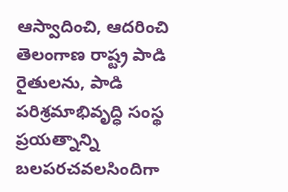ఆస్వాదించి, ఆదరించి తెలంగాణ రాష్ట్ర పాడి రైతులను, పాడి పరిశ్రమాభివృద్ధి సంస్థ ప్రయత్నాన్ని బలపరచవలసిందిగా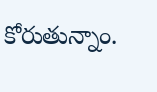కోరుతున్నాం.